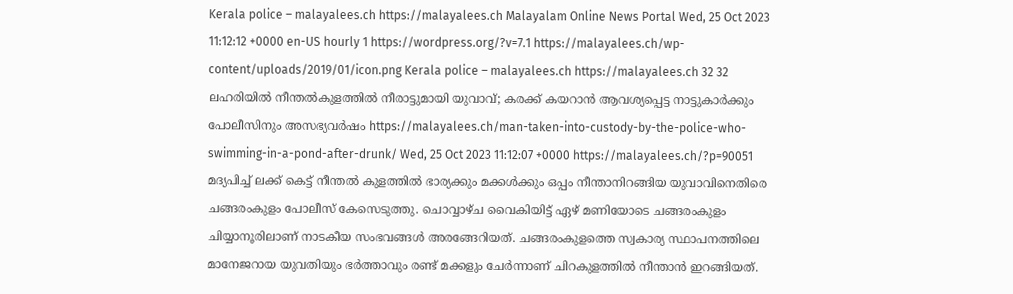Kerala police – malayalees.ch https://malayalees.ch Malayalam Online News Portal Wed, 25 Oct 2023 11:12:12 +0000 en-US hourly 1 https://wordpress.org/?v=7.1 https://malayalees.ch/wp-content/uploads/2019/01/icon.png Kerala police – malayalees.ch https://malayalees.ch 32 32 ലഹരിയിൽ നീന്തൽകുളത്തിൽ നീരാട്ടുമായി യുവാവ്; കരക്ക് കയറാൻ ആവശ്യപ്പെട്ട നാട്ടുകാർക്കും പോലീസിനും അസഭ്യവർഷം https://malayalees.ch/man-taken-into-custody-by-the-police-who-swimming-in-a-pond-after-drunk/ Wed, 25 Oct 2023 11:12:07 +0000 https://malayalees.ch/?p=90051 മദ്യപിച്ച് ലക്ക് കെട്ട് നീന്തൽ കുളത്തിൽ ഭാര്യക്കും മക്കൾക്കും ഒപ്പം നീന്താനിറങ്ങിയ യുവാവിനെതിരെ ചങ്ങരംകുളം പോലീസ് കേസെടുത്തു. ചൊവ്വാഴ്ച വൈകിയിട്ട് ഏഴ് മണിയോടെ ചങ്ങരംകുളം ചിയ്യാനൂരിലാണ് നാടകീയ സംഭവങ്ങൾ അരങ്ങേറിയത്. ചങ്ങരംകുളത്തെ സ്വകാര്യ സ്ഥാപനത്തിലെ മാനേജറായ യുവതിയും ഭർത്താവും രണ്ട് മക്കളും ചേർന്നാണ് ചിറകുളത്തിൽ നീന്താൻ ഇറങ്ങിയത്.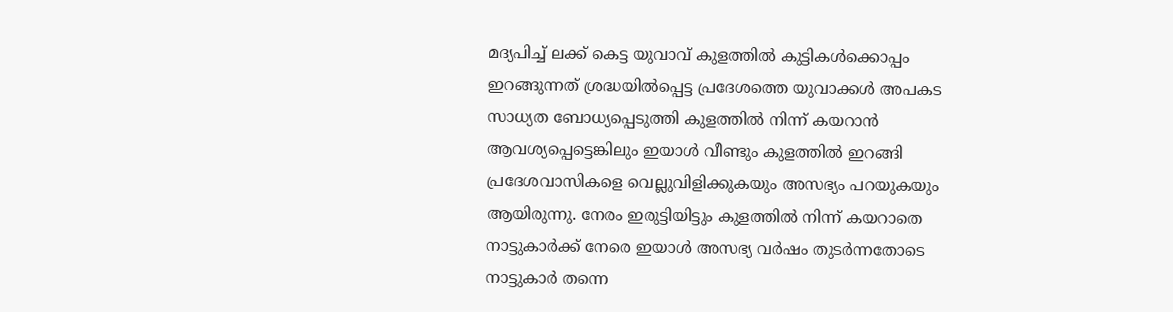മദ്യപിച്ച് ലക്ക് കെട്ട യുവാവ് കുളത്തിൽ കുട്ടികൾക്കൊപ്പം ഇറങ്ങുന്നത് ശ്രദ്ധയിൽപ്പെട്ട പ്രദേശത്തെ യുവാക്കൾ അപകട സാധ്യത ബോധ്യപ്പെടുത്തി കുളത്തിൽ നിന്ന് കയറാൻ ആവശ്യപ്പെട്ടെങ്കിലും ഇയാൾ വീണ്ടും കുളത്തിൽ ഇറങ്ങി പ്രദേശവാസികളെ വെല്ലുവിളിക്കുകയും അസഭ്യം പറയുകയും ആയിരുന്നു. നേരം ഇരുട്ടിയിട്ടും കുളത്തിൽ നിന്ന് കയറാതെ നാട്ടുകാർക്ക് നേരെ ഇയാൾ അസഭ്യ വർഷം തുടർന്നതോടെ നാട്ടുകാർ തന്നെ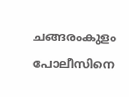ചങ്ങരംകുളം പോലീസിനെ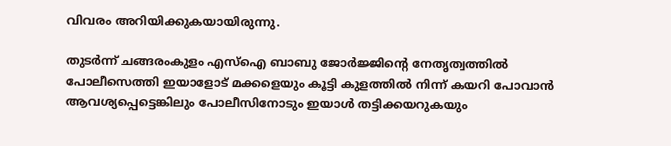വിവരം അറിയിക്കുകയായിരുന്നു.

തുടർന്ന് ചങ്ങരംകുളം എസ്ഐ ബാബു ജോർജ്ജിന്റെ നേതൃത്വത്തിൽ പോലീസെത്തി ഇയാളോട് മക്കളെയും കൂട്ടി കുളത്തിൽ നിന്ന് കയറി പോവാൻ ആവശ്യപ്പെട്ടെങ്കിലും പോലീസിനോടും ഇയാൾ തട്ടിക്കയറുകയും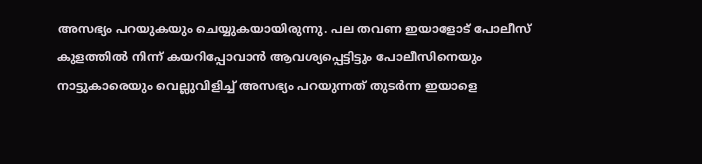അസഭ്യം പറയുകയും ചെയ്യുകയായിരുന്നു. പല തവണ ഇയാളോട് പോലീസ് കുളത്തിൽ നിന്ന് കയറിപ്പോവാൻ ആവശ്യപ്പെട്ടിട്ടും പോലീസിനെയും നാട്ടുകാരെയും വെല്ലുവിളിച്ച് അസഭ്യം പറയുന്നത് തുടർന്ന ഇയാളെ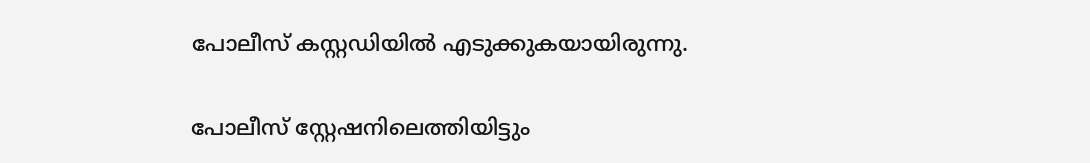പോലീസ് കസ്റ്റഡിയിൽ എടുക്കുകയായിരുന്നു.

പോലീസ് സ്റ്റേഷനിലെത്തിയിട്ടും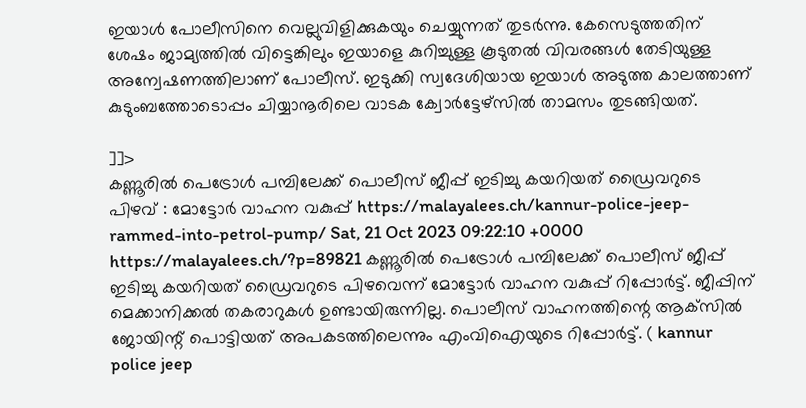ഇയാൾ പോലീസിനെ വെല്ലുവിളിക്കുകയും ചെയ്യുന്നത് തുടർന്നു. കേസെടുത്തതിന് ശേഷം ജാമ്യത്തിൽ വിട്ടെങ്കിലും ഇയാളെ കുറിച്ചുള്ള കൂടുതൽ വിവരങ്ങൾ തേടിയുള്ള അന്വേഷണത്തിലാണ് പോലീസ്. ഇടുക്കി സ്വദേശിയായ ഇയാൾ അടുത്ത കാലത്താണ് കുടുംബത്തോടൊപ്പം ചിയ്യാനൂരിലെ വാടക ക്വോർട്ടേഴ്സിൽ താമസം തുടങ്ങിയത്.

]]>
കണ്ണൂരിൽ പെട്രോൾ പമ്പിലേക്ക് പൊലീസ് ജീപ്പ് ഇടിച്ചു കയറിയത് ഡ്രൈവറുടെ പിഴവ് : മോട്ടോർ വാഹന വകുപ്പ് https://malayalees.ch/kannur-police-jeep-rammed-into-petrol-pump/ Sat, 21 Oct 2023 09:22:10 +0000 https://malayalees.ch/?p=89821 കണ്ണൂരിൽ പെട്രോൾ പമ്പിലേക്ക് പൊലീസ് ജീപ്പ് ഇടിച്ചു കയറിയത് ഡ്രൈവറുടെ പിഴവെന്ന് മോട്ടോർ വാഹന വകുപ്പ് റിപ്പോർട്ട്. ജീപ്പിന് മെക്കാനിക്കൽ തകരാറുകൾ ഉണ്ടായിരുന്നില്ല. പൊലീസ് വാഹനത്തിന്റെ ആക്‌സിൽ ജോയിന്റ് പൊട്ടിയത് അപകടത്തിലെന്നും എംവിഐയുടെ റിപ്പോർട്ട്. ( kannur police jeep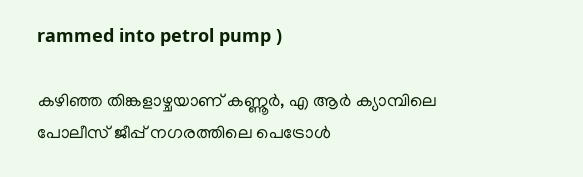rammed into petrol pump )

കഴിഞ്ഞ തിങ്കളാഴ്ചയാണ് കണ്ണൂർ, എ ആർ ക്യാമ്പിലെ പോലീസ് ജീപ്പ് നഗരത്തിലെ പെട്രോൾ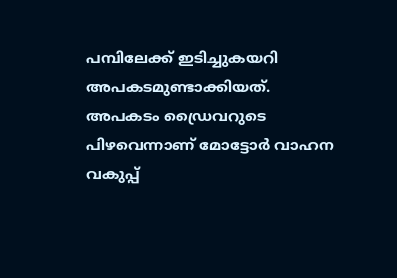പമ്പിലേക്ക് ഇടിച്ചുകയറി അപകടമുണ്ടാക്കിയത്. അപകടം ഡ്രൈവറുടെ പിഴവെന്നാണ് മോട്ടോർ വാഹന വകുപ്പ്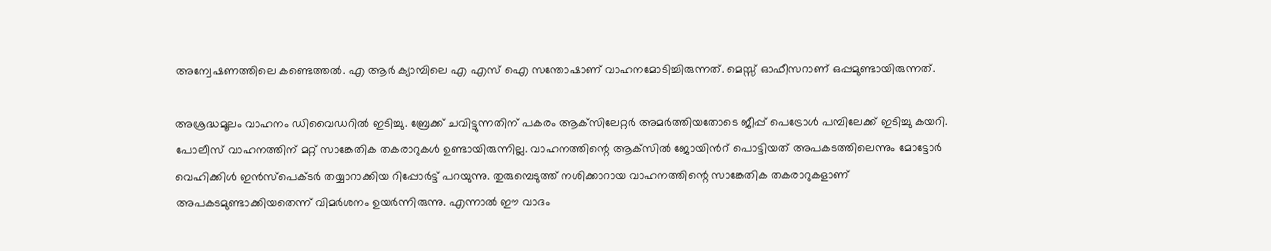അന്വേഷണത്തിലെ കണ്ടെത്തൽ. എ ആർ ക്യാമ്പിലെ എ എസ് ഐ സന്തോഷാണ് വാഹനമോടിച്ചിരുന്നത്. മെസ്സ് ഓഫീസറാണ് ഒപ്പമുണ്ടായിരുന്നത്.

അശ്രദ്ധമൂലം വാഹനം ഡിവൈഡറിൽ ഇടിച്ചു. ബ്രേക്ക് ചവിട്ടുന്നതിന് പകരം ആക്‌സിലേറ്റർ അമർത്തിയതോടെ ജീപ്പ് പെട്രോൾ പമ്പിലേക്ക് ഇടിച്ചു കയറി. പോലീസ് വാഹനത്തിന് മറ്റ് സാങ്കേതിക തകരാറുകൾ ഉണ്ടായിരുന്നില്ല. വാഹനത്തിന്റെ ആക്‌സിൽ ജോയിൻറ് പൊട്ടിയത് അപകടത്തിലെന്നും മോട്ടോർ വെഹിക്കിൾ ഇൻസ്‌പെക്ടർ തയ്യാറാക്കിയ റിപ്പോർട്ട് പറയുന്നു. തുരുമ്പെടുത്ത് നശിക്കാറായ വാഹനത്തിന്റെ സാങ്കേതിക തകരാറുകളാണ് അപകടമുണ്ടാക്കിയതെന്ന് വിമർശനം ഉയർന്നിരുന്നു. എന്നാൽ ഈ വാദം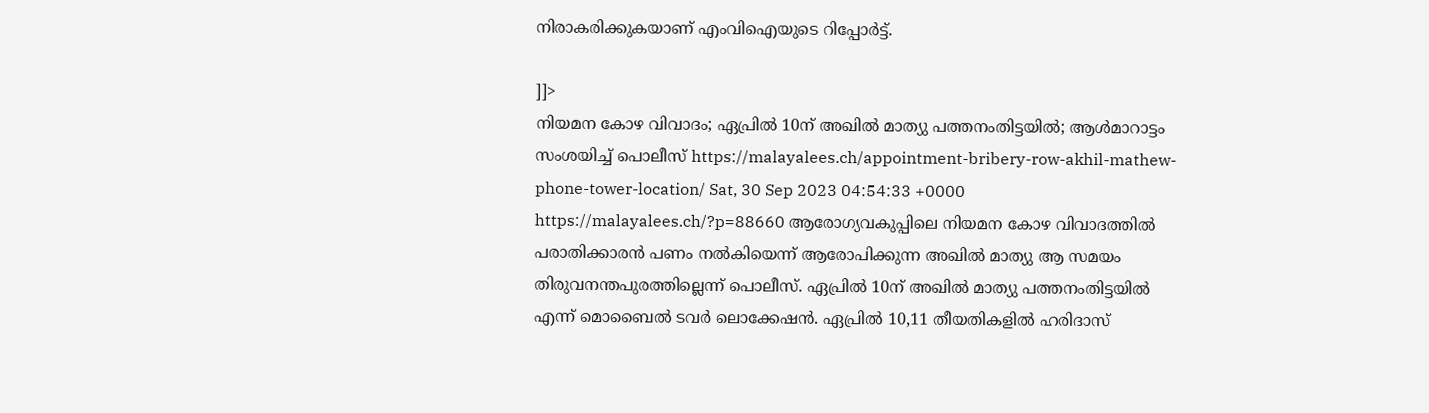നിരാകരിക്കുകയാണ് എംവിഐയുടെ റിപ്പോർട്ട്.

]]>
നിയമന കോഴ വിവാദം; ഏപ്രില്‍ 10ന് അഖില്‍ മാത്യു പത്തനംതിട്ടയില്‍; ആള്‍മാറാട്ടം സംശയിച്ച് പൊലീസ് https://malayalees.ch/appointment-bribery-row-akhil-mathew-phone-tower-location/ Sat, 30 Sep 2023 04:54:33 +0000 https://malayalees.ch/?p=88660 ആരോഗ്യവകുപ്പിലെ നിയമന കോഴ വിവാദത്തില്‍ പരാതിക്കാരന്‍ പണം നല്‍കിയെന്ന് ആരോപിക്കുന്ന അഖില്‍ മാത്യു ആ സമയം തിരുവനന്തപുരത്തില്ലെന്ന് പൊലീസ്. ഏപ്രില്‍ 10ന് അഖില്‍ മാത്യു പത്തനംതിട്ടയില്‍ എന്ന് മൊബൈല്‍ ടവര്‍ ലൊക്കേഷന്‍. ഏപ്രില്‍ 10,11 തീയതികളില്‍ ഹരിദാസ്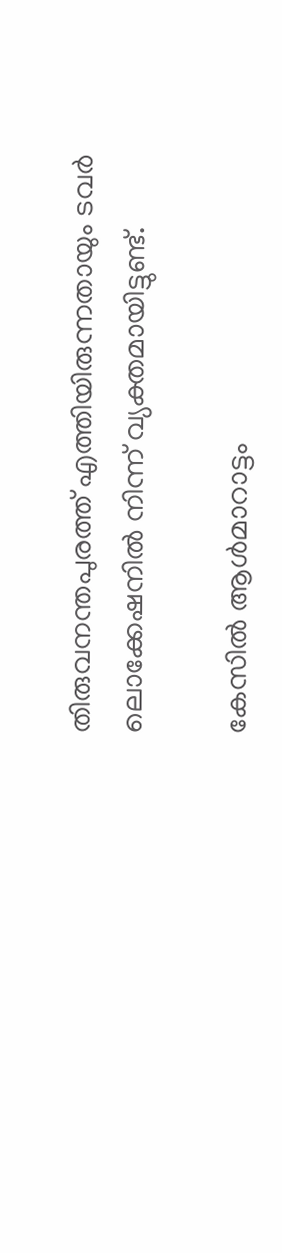തിരുവനന്തപുരത്ത് എത്തിയിരുന്നതായും ടവര്‍ ലൊക്കേഷനില്‍ നിന്ന് വ്യക്തമായിട്ടുണ്ട്.

കേസില്‍ ആള്‍മാറാട്ടം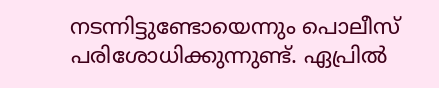നടന്നിട്ടുണ്ടോയെന്നും പൊലീസ് പരിശോധിക്കുന്നുണ്ട്. ഏപ്രില്‍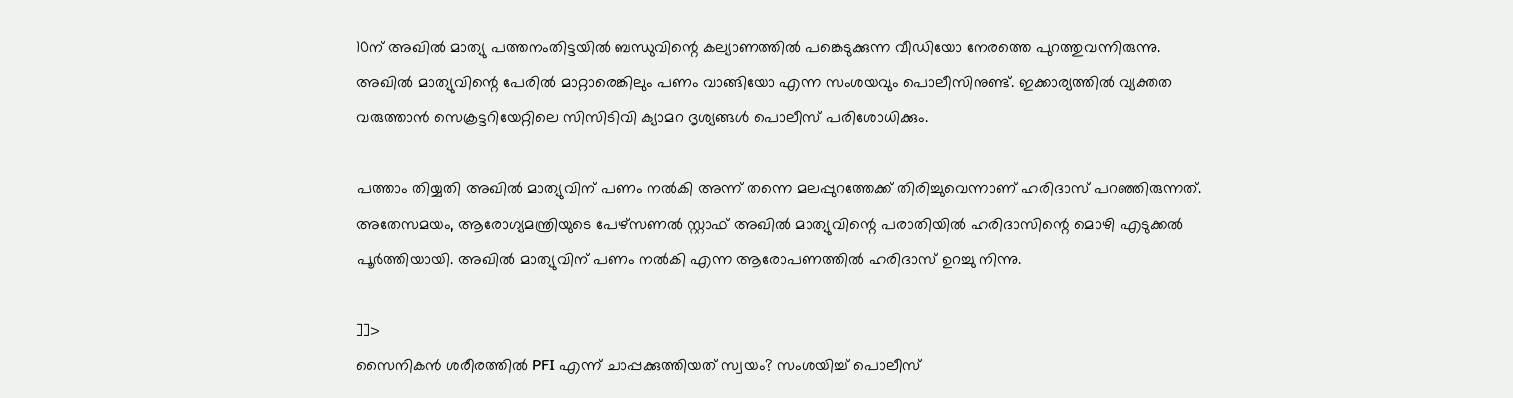10ന് അഖില്‍ മാത്യു പത്തനംതിട്ടയില്‍ ബന്ധുവിന്റെ കല്യാണത്തില്‍ പങ്കെടുക്കുന്ന വീഡിയോ നേരത്തെ പുറത്തുവന്നിരുന്നു. അഖില്‍ മാത്യുവിന്റെ പേരില്‍ മാറ്റാരെങ്കിലും പണം വാങ്ങിയോ എന്ന സംശയവും പൊലീസിനുണ്ട്. ഇക്കാര്യത്തില്‍ വ്യക്തത വരുത്താന്‍ സെക്രട്ടറിയേറ്റിലെ സിസിടിവി ക്യാമറ ദൃശ്യങ്ങള്‍ പൊലീസ് പരിശോധിക്കും.

പത്താം തിയ്യതി അഖില്‍ മാത്യുവിന് പണം നല്‍കി അന്ന് തന്നെ മലപ്പുറത്തേക്ക് തിരിച്ചുവെന്നാണ് ഹരിദാസ് പറഞ്ഞിരുന്നത്. അതേസമയം, ആരോഗ്യമന്ത്രിയുടെ പേഴ്സണല്‍ സ്റ്റാഫ് അഖില്‍ മാത്യുവിന്റെ പരാതിയില്‍ ഹരിദാസിന്റെ മൊഴി എടുക്കല്‍ പൂര്‍ത്തിയായി. അഖില്‍ മാത്യുവിന് പണം നല്‍കി എന്ന ആരോപണത്തില്‍ ഹരിദാസ് ഉറച്ചു നിന്നു.

]]>
സൈനികന്‍ ശരീരത്തില്‍ PFI എന്ന് ചാപ്പക്കുത്തിയത് സ്വയം? സംശയിച്ച് പൊലീസ്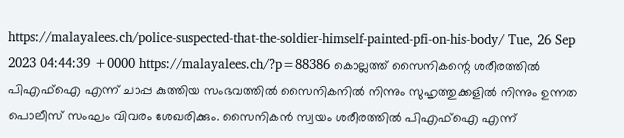https://malayalees.ch/police-suspected-that-the-soldier-himself-painted-pfi-on-his-body/ Tue, 26 Sep 2023 04:44:39 +0000 https://malayalees.ch/?p=88386 കൊല്ലത്ത് സൈനികന്റെ ശരീരത്തില്‍ പിഎഫ്‌ഐ എന്ന് ചാപ്പ കുത്തിയ സംഭവത്തില്‍ സൈനികനില്‍ നിന്നും സുഹൃത്തുക്കളില്‍ നിന്നും ഉന്നത പൊലീസ് സംഘം വിവരം ശേഖരിക്കും. സൈനികന്‍ സ്വയം ശരീരത്തില്‍ പിഎഫ്‌ഐ എന്ന്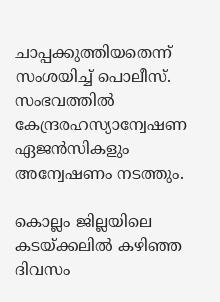ചാപ്പക്കുത്തിയതെന്ന് സംശയിച്ച് പൊലീസ്. സംഭവത്തില്‍ കേന്ദ്രരഹസ്യാന്വേഷണ ഏജന്‍സികളും അന്വേഷണം നടത്തും.

കൊല്ലം ജില്ലയിലെ കടയ്ക്കലില്‍ കഴിഞ്ഞ ദിവസം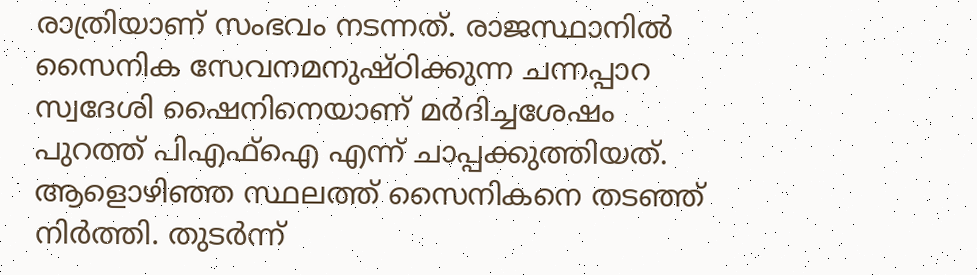രാത്രിയാണ് സംഭവം നടന്നത്. രാജസ്ഥാനില്‍ സൈനിക സേവനമനുഷ്ഠിക്കുന്ന ചന്നപ്പാറ സ്വദേശി ഷൈനിനെയാണ് മര്‍ദിച്ചശേഷം പുറത്ത് പിഎഫ്‌ഐ എന്ന് ചാപ്പക്കുത്തിയത്. ആളൊഴിഞ്ഞ സ്ഥലത്ത് സൈനികനെ തടഞ്ഞ് നിര്‍ത്തി. തുടര്‍ന്ന്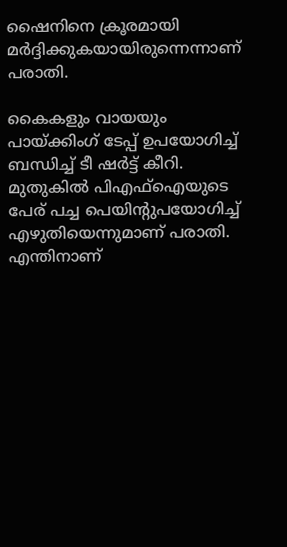ഷൈനിനെ ക്രൂരമായി മര്‍ദ്ദിക്കുകയായിരുന്നെന്നാണ് പരാതി.

കൈകളും വായയും പായ്ക്കിംഗ് ടേപ്പ് ഉപയോഗിച്ച് ബന്ധിച്ച് ടീ ഷര്‍ട്ട് കീറി. മുതുകില്‍ പിഎഫ്‌ഐയുടെ പേര് പച്ച പെയിന്റുപയോഗിച്ച് എഴുതിയെന്നുമാണ് പരാതി. എന്തിനാണ്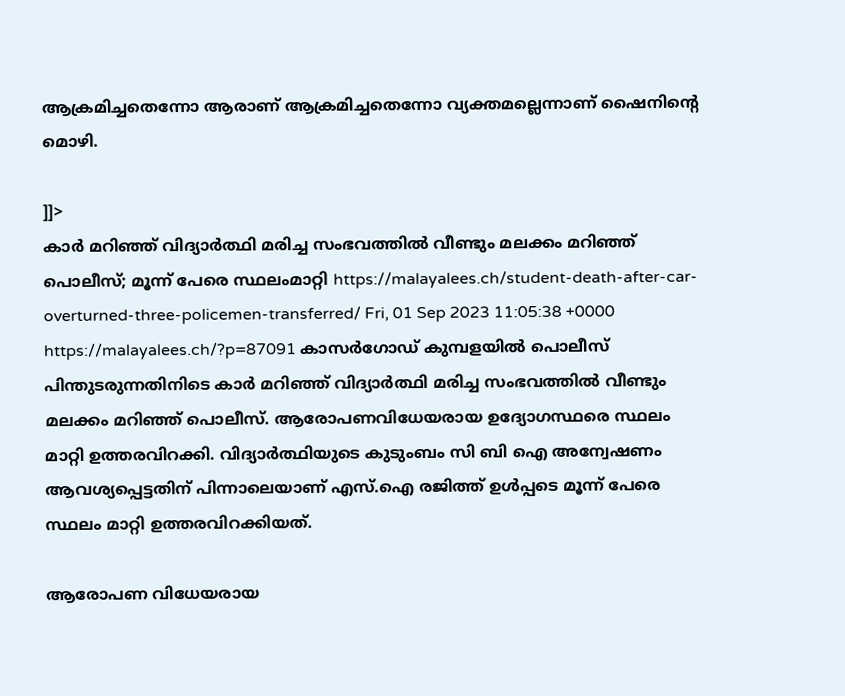ആക്രമിച്ചതെന്നോ ആരാണ് ആക്രമിച്ചതെന്നോ വ്യക്തമല്ലെന്നാണ് ഷൈനിന്റെ മൊഴി.

]]>
കാര്‍ മറിഞ്ഞ് വിദ്യാര്‍ത്ഥി മരിച്ച സംഭവത്തില്‍ വീണ്ടും മലക്കം മറിഞ്ഞ് പൊലീസ്; മൂന്ന് പേരെ സ്ഥലംമാറ്റി https://malayalees.ch/student-death-after-car-overturned-three-policemen-transferred/ Fri, 01 Sep 2023 11:05:38 +0000 https://malayalees.ch/?p=87091 കാസര്‍ഗോഡ് കുമ്പളയില്‍ പൊലീസ് പിന്തുടരുന്നതിനിടെ കാര്‍ മറിഞ്ഞ് വിദ്യാര്‍ത്ഥി മരിച്ച സംഭവത്തില്‍ വീണ്ടും മലക്കം മറിഞ്ഞ് പൊലീസ്. ആരോപണവിധേയരായ ഉദ്യോഗസ്ഥരെ സ്ഥലം മാറ്റി ഉത്തരവിറക്കി. വിദ്യാര്‍ത്ഥിയുടെ കുടുംബം സി ബി ഐ അന്വേഷണം ആവശ്യപ്പെട്ടതിന് പിന്നാലെയാണ് എസ്.ഐ രജിത്ത് ഉള്‍പ്പടെ മൂന്ന് പേരെ സ്ഥലം മാറ്റി ഉത്തരവിറക്കിയത്.

ആരോപണ വിധേയരായ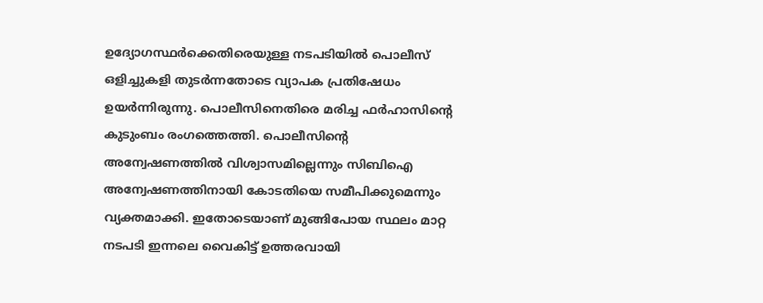ഉദ്യോഗസ്ഥര്‍ക്കെതിരെയുള്ള നടപടിയില്‍ പൊലീസ് ഒളിച്ചുകളി തുടര്‍ന്നതോടെ വ്യാപക പ്രതിഷേധം ഉയര്‍ന്നിരുന്നു. പൊലീസിനെതിരെ മരിച്ച ഫര്‍ഹാസിന്റെ കുടുംബം രംഗത്തെത്തി. പൊലീസിന്റെ അന്വേഷണത്തില്‍ വിശ്വാസമില്ലെന്നും സിബിഐ അന്വേഷണത്തിനായി കോടതിയെ സമീപിക്കുമെന്നും വ്യക്തമാക്കി. ഇതോടെയാണ് മുങ്ങിപോയ സ്ഥലം മാറ്റ നടപടി ഇന്നലെ വൈകിട്ട് ഉത്തരവായി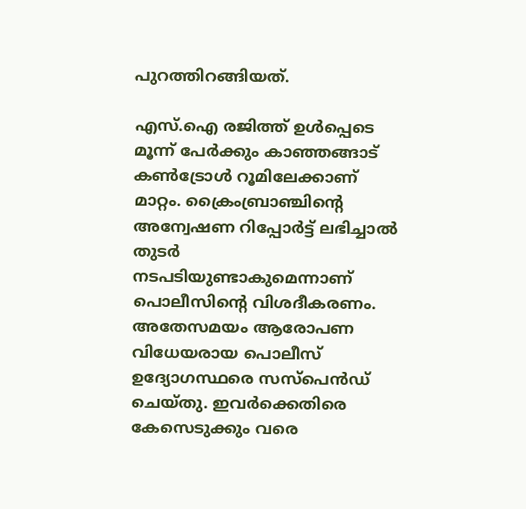പുറത്തിറങ്ങിയത്.

എസ്.ഐ രജിത്ത് ഉള്‍പ്പെടെ മൂന്ന് പേര്‍ക്കും കാഞ്ഞങ്ങാട് കണ്‍ട്രോള്‍ റൂമിലേക്കാണ് മാറ്റം. ക്രൈംബ്രാഞ്ചിന്റെ അന്വേഷണ റിപ്പോര്‍ട്ട് ലഭിച്ചാല്‍ തുടര്‍ നടപടിയുണ്ടാകുമെന്നാണ് പൊലീസിന്റെ വിശദീകരണം. അതേസമയം ആരോപണ വിധേയരായ പൊലീസ് ഉദ്യോഗസ്ഥരെ സസ്‌പെന്‍ഡ് ചെയ്തു. ഇവര്‍ക്കെതിരെ കേസെടുക്കും വരെ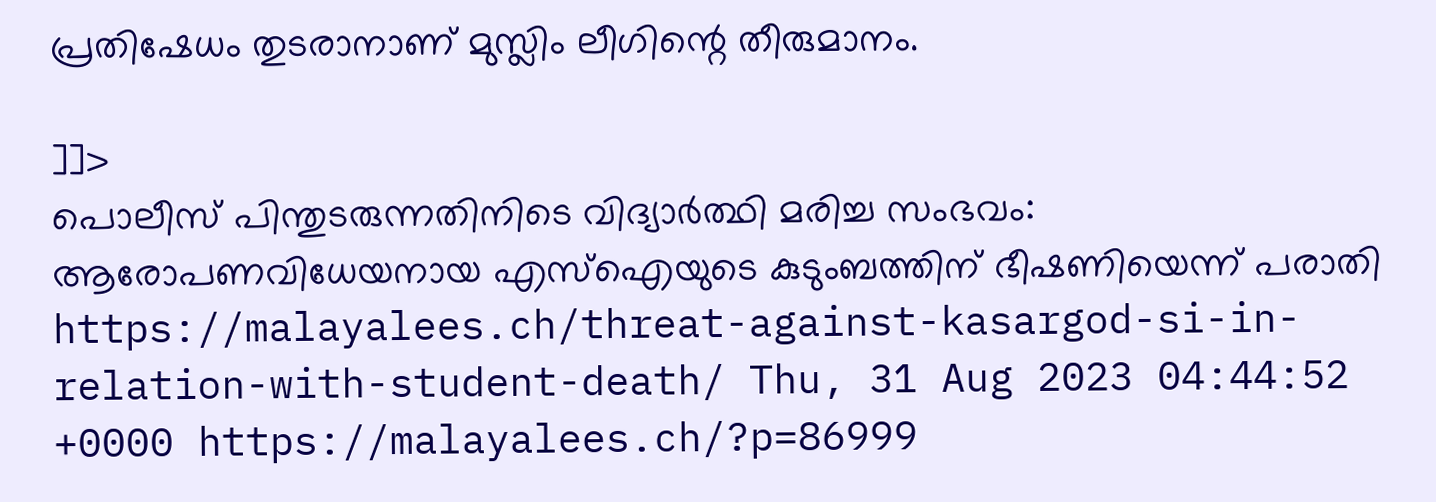പ്രതിഷേധം തുടരാനാണ് മുസ്ലിം ലീഗിന്റെ തീരുമാനം.

]]>
പൊലീസ് പിന്തുടരുന്നതിനിടെ വിദ്യാർത്ഥി മരിച്ച സംഭവം: ആരോപണവിധേയനായ എസ്ഐയുടെ കുടുംബത്തിന് ഭീഷണിയെന്ന് പരാതി https://malayalees.ch/threat-against-kasargod-si-in-relation-with-student-death/ Thu, 31 Aug 2023 04:44:52 +0000 https://malayalees.ch/?p=86999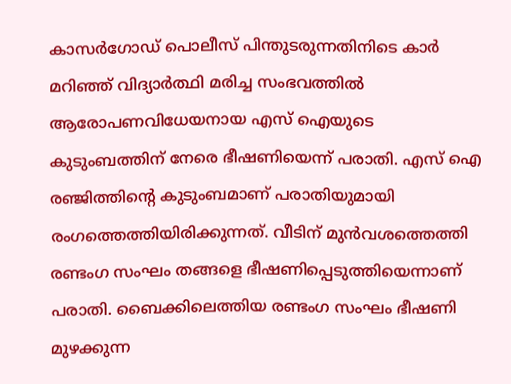കാസർഗോഡ് പൊലീസ് പിന്തുടരുന്നതിനിടെ കാർ മറിഞ്ഞ് വിദ്യാർത്ഥി മരിച്ച സംഭവത്തിൽ ആരോപണവിധേയനായ എസ് ഐയുടെ കുടുംബത്തിന് നേരെ ഭീഷണിയെന്ന് പരാതി. എസ് ഐ രഞ്ജിത്തിന്റെ കുടുംബമാണ് പരാതിയുമായി രംഗത്തെത്തിയിരിക്കുന്നത്. വീടിന് മുൻവശത്തെത്തി രണ്ടംഗ സംഘം തങ്ങളെ ഭീഷണിപ്പെടുത്തിയെന്നാണ് പരാതി. ബൈക്കിലെത്തിയ രണ്ടംഗ സംഘം ഭീഷണി മുഴക്കുന്ന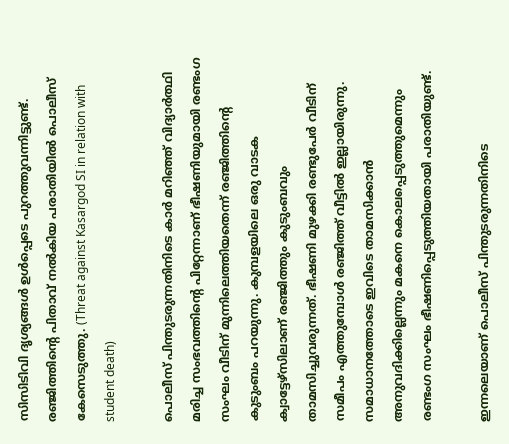സിസിടിവി ദൃശ്യങ്ങൾ ഉൾപ്പെടെ പുറത്തുവന്നിട്ടുണ്ട്. രഞ്ജിത്തിന്റെ പിതാവ് നൽകിയ പരാതിയിൽ പൊലീസ് കേസെടുത്തു. (Threat against Kasargod SI in relation with student death)

പൊലീസ് പിന്തുടരുന്നതിനിടെ കാർ മറിഞ്ഞ് വിദ്യാർ‌ത്ഥി മരിച്ച സംഭവത്തിന്റെ പിറ്റേന്നാണ് ഭീഷണിയുമായി രണ്ടംഗ സംഘം വീടിന് മുന്നിലെത്തിയതെന്ന് രഞ്ജിത്തിന്റെ കുടുംബം പറയുന്നു. കുമ്പളയിലെ ഒരു വാടക ക്വാട്ടേഴ്സിലാണ് രഞ്ജിത്തും കുടുംബവും താമസിച്ചുവരുന്നത്. ഭീഷണി മുഴക്കി രണ്ടുപേർ വീടിന് സമീപം എത്തുമ്പോൾ രഞ്ജിത്ത് വീട്ടിൽ ഇല്ലായിരുന്നു. സമാധാനത്തോടെ ഇവിടെ താമസിക്കാൻ അനുവദിക്കില്ലെന്നും മകനെ കൊലപ്പെടുത്തുമെന്നും രണ്ടംഗ സംഘം ഭീഷണിപ്പെടുത്തിയതായി പരാതിയുണ്ട്.

ഇന്നലെയാണ് പൊലീസ് പിന്തുടരുന്നതിനിടെ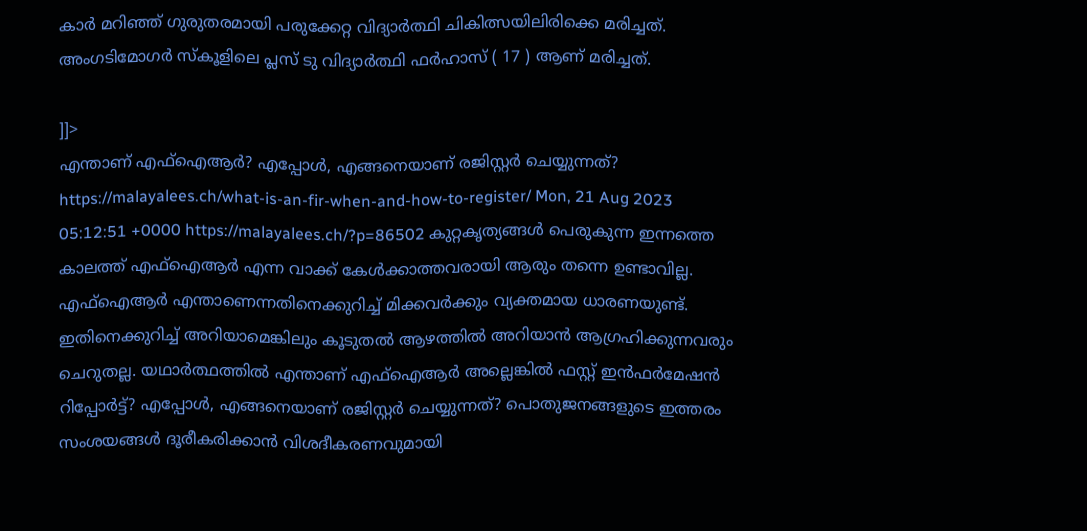കാർ മറിഞ്ഞ് ഗുരുതരമായി പരുക്കേറ്റ വിദ്യാർത്ഥി ചികിത്സയിലിരിക്കെ മരിച്ചത്. അംഗടിമോഗര്‍ സ്കൂളിലെ പ്ലസ് ടു വിദ്യാർത്ഥി ഫർഹാസ് ( 17 ) ആണ് മരിച്ചത്.

]]>
എന്താണ് എഫ്ഐആർ? എപ്പോൾ, എങ്ങനെയാണ് രജിസ്റ്റർ ചെയ്യുന്നത്? https://malayalees.ch/what-is-an-fir-when-and-how-to-register/ Mon, 21 Aug 2023 05:12:51 +0000 https://malayalees.ch/?p=86502 കുറ്റകൃത്യങ്ങൾ പെരുകുന്ന ഇന്നത്തെ കാലത്ത് എഫ്‌ഐആർ എന്ന വാക്ക് കേൾക്കാത്തവരായി ആരും തന്നെ ഉണ്ടാവില്ല. എഫ്‌ഐആർ എന്താണെന്നതിനെക്കുറിച്ച് മിക്കവർക്കും വ്യക്തമായ ധാരണയുണ്ട്. ഇതിനെക്കുറിച്ച് അറിയാമെങ്കിലും കൂടുതൽ ആഴത്തിൽ അറിയാൻ ആഗ്രഹിക്കുന്നവരും ചെറുതല്ല. യഥാർത്ഥത്തിൽ എന്താണ് എഫ്ഐആർ അല്ലെങ്കിൽ ഫസ്റ്റ് ഇൻഫർമേഷൻ റിപ്പോർട്ട്? എപ്പോൾ, എങ്ങനെയാണ് രജിസ്റ്റർ ചെയ്യുന്നത്? പൊതുജനങ്ങളുടെ ഇത്തരം സംശയങ്ങൾ ദൂരീകരിക്കാൻ വിശദീകരണവുമായി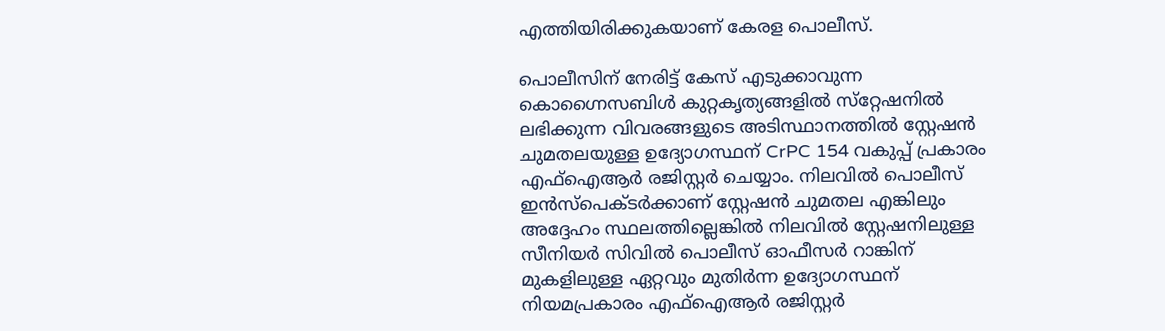എത്തിയിരിക്കുകയാണ് കേരള പൊലീസ്.

പൊലീസിന് നേരിട്ട് കേസ് എടുക്കാവുന്ന കൊഗ്നൈസബിൾ കുറ്റകൃത്യങ്ങളിൽ സ്‌റ്റേഷനിൽ ലഭിക്കുന്ന വിവരങ്ങളുടെ അടിസ്ഥാനത്തിൽ സ്റ്റേഷൻ ചുമതലയുള്ള ഉദ്യോഗസ്ഥന് CrPC 154 വകുപ്പ് പ്രകാരം എഫ്‌ഐആർ രജിസ്റ്റർ ചെയ്യാം. നിലവിൽ പൊലീസ് ഇൻസ്പെക്ടർക്കാണ് സ്റ്റേഷൻ ചുമതല എങ്കിലും അദ്ദേഹം സ്ഥലത്തില്ലെങ്കിൽ നിലവിൽ സ്റ്റേഷനിലുള്ള സീനിയർ സിവിൽ പൊലീസ് ഓഫീസർ റാങ്കിന് മുകളിലുള്ള ഏറ്റവും മുതിർന്ന ഉദ്യോഗസ്ഥന് നിയമപ്രകാരം എഫ്‌ഐആർ രജിസ്റ്റർ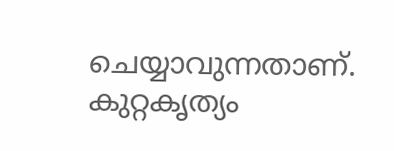ചെയ്യാവുന്നതാണ്. കുറ്റകൃത്യം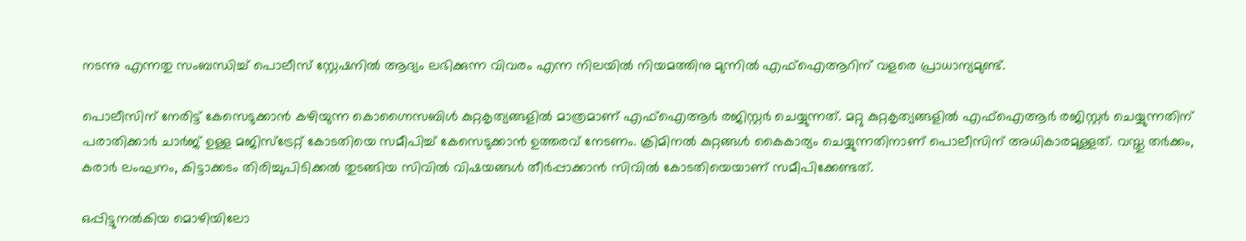നടന്നു എന്നതു സംബന്ധിച്ച് പൊലീസ് സ്റ്റേഷനിൽ ആദ്യം ലഭിക്കുന്ന വിവരം എന്ന നിലയിൽ നിയമത്തിനു മുന്നിൽ എഫ്‌ഐആറിന് വളരെ പ്രാധാന്യമുണ്ട്.

പൊലീസിന് നേരിട്ട് കേസെടുക്കാൻ കഴിയുന്ന കൊഗ്നൈസബിൾ കുറ്റകൃത്യങ്ങളിൽ മാത്രമാണ് എഫ്‌ഐആർ രജിസ്റ്റർ ചെയ്യുന്നത്. മറ്റു കുറ്റകൃത്യങ്ങളിൽ എഫ്‌ഐആർ രജിസ്റ്റർ ചെയ്യുന്നതിന് പരാതിക്കാർ ചാർജ് ഉള്ള മജിസ്‌ട്രേറ്റ് കോടതിയെ സമീപിച്ച് കേസെടുക്കാൻ ഉത്തരവ് നേടണം. ക്രിമിനൽ കുറ്റങ്ങൾ കൈകാര്യം ചെയ്യുന്നതിനാണ് പൊലീസിന് അധികാരമുള്ളത്. വസ്തു തർക്കം, കരാർ ലംഘനം, കിട്ടാക്കടം തിരിച്ചുപിടിക്കൽ തുടങ്ങിയ സിവിൽ വിഷയങ്ങൾ തീർപ്പാക്കാൻ സിവിൽ കോടതിയെയാണ് സമീപിക്കേണ്ടത്.

ഒപ്പിട്ടുനൽകിയ മൊഴിയിലോ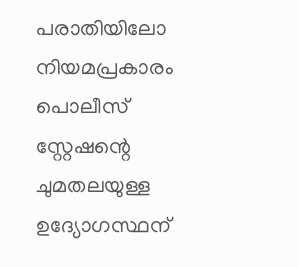പരാതിയിലോ നിയമപ്രകാരം പൊലീസ് സ്റ്റേഷന്റെ ചുമതലയുള്ള ഉദ്യോഗസ്ഥന്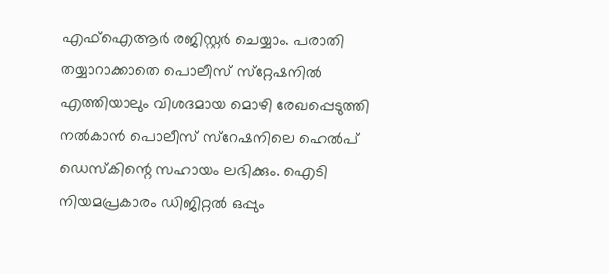എഫ്‌ഐആർ രജിസ്റ്റർ ചെയ്യാം. പരാതി തയ്യാറാക്കാതെ പൊലീസ് സ്‌റ്റേഷനിൽ എത്തിയാലും വിശദമായ മൊഴി രേഖപ്പെടുത്തി നൽകാൻ പൊലീസ് സ്റേഷനിലെ ഹെൽപ് ഡെസ്കിന്റെ സഹായം ലഭിക്കും. ഐടി നിയമപ്രകാരം ഡിജിറ്റൽ ഒപ്പും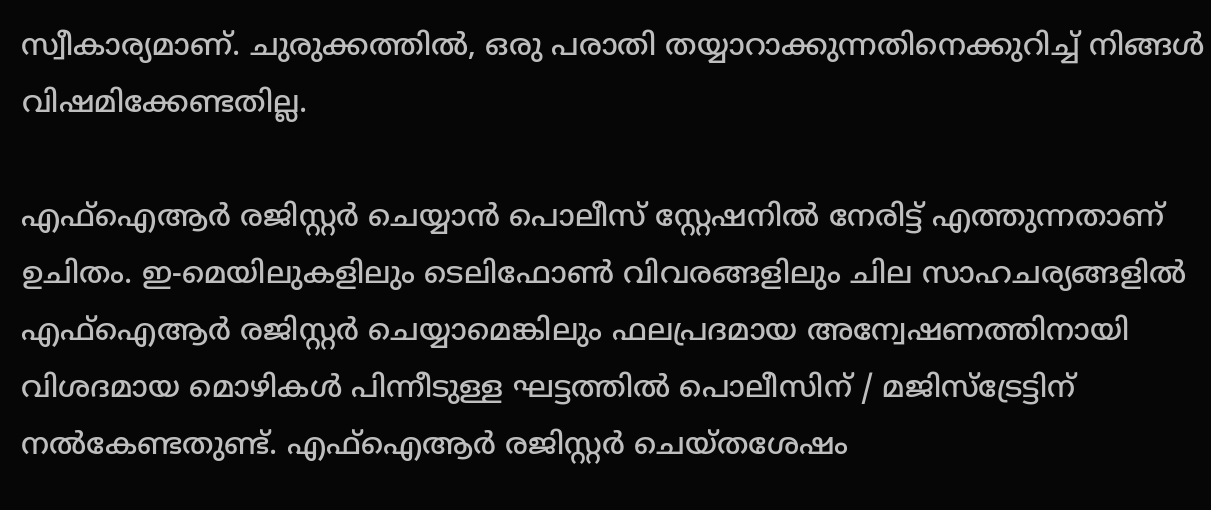സ്വീകാര്യമാണ്. ചുരുക്കത്തിൽ, ഒരു പരാതി തയ്യാറാക്കുന്നതിനെക്കുറിച്ച് നിങ്ങൾ വിഷമിക്കേണ്ടതില്ല.

എഫ്‌ഐആർ രജിസ്റ്റർ ചെയ്യാൻ പൊലീസ് സ്റ്റേഷനിൽ നേരിട്ട് എത്തുന്നതാണ് ഉചിതം. ഇ-മെയിലുകളിലും ടെലിഫോൺ വിവരങ്ങളിലും ചില സാഹചര്യങ്ങളിൽ എഫ്‌ഐആർ രജിസ്റ്റർ ചെയ്യാമെങ്കിലും ഫലപ്രദമായ അന്വേഷണത്തിനായി വിശദമായ മൊഴികൾ പിന്നീടുള്ള ഘട്ടത്തിൽ പൊലീസിന് / മജിസ്ട്രേട്ടിന് നൽകേണ്ടതുണ്ട്. എഫ്ഐആർ രജിസ്റ്റർ ചെയ്തശേഷം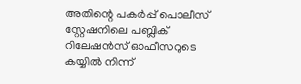അതിന്റെ പകർപ്പ് പൊലീസ് സ്റ്റേഷനിലെ പബ്ലിക് റിലേഷൻസ് ഓഫീസറുടെ കയ്യിൽ നിന്ന്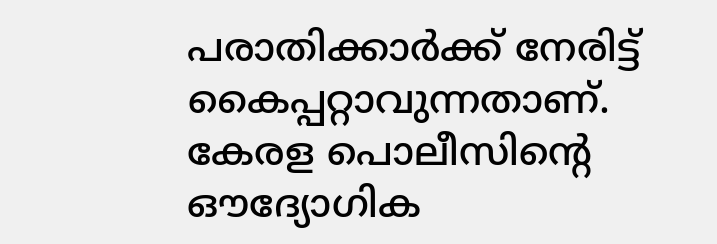പരാതിക്കാർക്ക് നേരിട്ട് കൈപ്പറ്റാവുന്നതാണ്. കേരള പൊലീസിന്റെ ഔദ്യോഗിക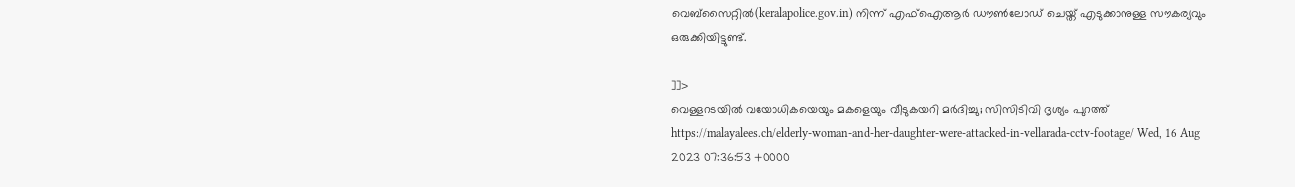വെബ്സൈറ്റിൽ(keralapolice.gov.in) നിന്ന് എഫ്‌ഐആർ ഡൗൺലോഡ് ചെയ്ത് എടുക്കാനുള്ള സൗകര്യവും ഒരുക്കിയിട്ടുണ്ട്.

]]>
വെള്ളറടയിൽ വയോധികയെയും മകളെയും വീടുകയറി മർദിച്ചു; സിസിടിവി ദൃശ്യം പുറത്ത് https://malayalees.ch/elderly-woman-and-her-daughter-were-attacked-in-vellarada-cctv-footage/ Wed, 16 Aug 2023 07:36:53 +0000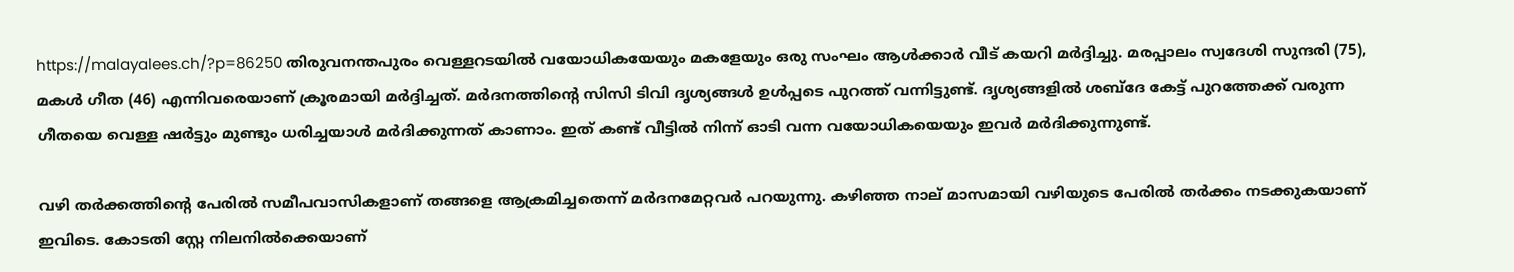https://malayalees.ch/?p=86250 തിരുവനന്തപുരം വെള്ളറടയിൽ വയോധികയേയും മകളേയും ഒരു സംഘം ആൾക്കാർ വീട് കയറി മർദ്ദിച്ചു. മരപ്പാലം സ്വദേശി സുന്ദരി (75), മകൾ ഗീത (46) എന്നിവരെയാണ് ക്രൂരമായി മർദ്ദിച്ചത്. മർദനത്തിന്റെ സിസി ടിവി ദൃശ്യങ്ങൾ ഉൾപ്പടെ പുറത്ത് വന്നിട്ടുണ്ട്. ദൃശ്യങ്ങളിൽ ശബ്ദേ കേട്ട് പുറത്തേക്ക് വരുന്ന ഗീതയെ വെള്ള ഷർട്ടും മുണ്ടും ധരിച്ചയാൾ മർദിക്കുന്നത് കാണാം. ഇത് കണ്ട് വീട്ടിൽ നിന്ന് ഓടി വന്ന വയോധികയെയും ഇവർ മർദിക്കുന്നുണ്ട്.

വഴി തർക്കത്തിന്റെ പേരിൽ സമീപവാസികളാണ് തങ്ങളെ ആക്രമിച്ചതെന്ന് മർദനമേറ്റവർ പറയുന്നു. കഴിഞ്ഞ നാല് മാസമായി വഴിയുടെ പേരിൽ തർക്കം നടക്കുകയാണ് ഇവിടെ. കോടതി സ്റ്റേ നിലനിൽക്കെയാണ്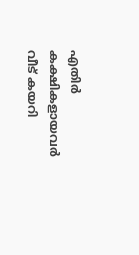എതിർ കക്ഷികളായവർ വീട് കയറി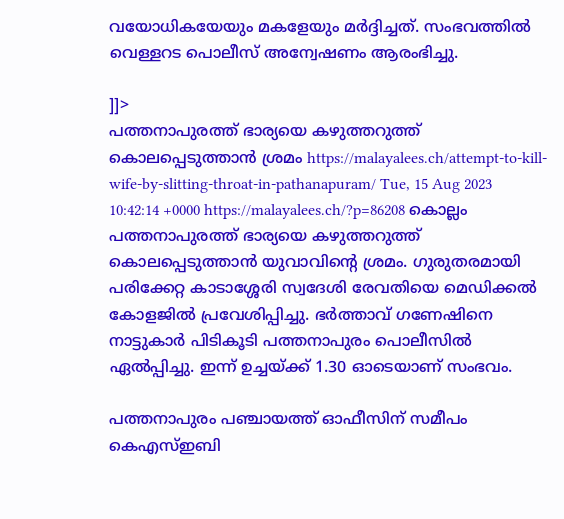വയോധികയേയും മകളേയും മർദ്ദിച്ചത്. സംഭവത്തിൽ വെള്ളറട പൊലീസ് അന്വേഷണം ആരംഭിച്ചു.

]]>
പത്തനാപുരത്ത് ഭാര്യയെ കഴുത്തറുത്ത് കൊലപ്പെടുത്താൻ ശ്രമം https://malayalees.ch/attempt-to-kill-wife-by-slitting-throat-in-pathanapuram/ Tue, 15 Aug 2023 10:42:14 +0000 https://malayalees.ch/?p=86208 കൊല്ലം പത്തനാപുരത്ത് ഭാര്യയെ കഴുത്തറുത്ത് കൊലപ്പെടുത്താൻ യുവാവിൻ്റെ ശ്രമം. ഗുരുതരമായി പരിക്കേറ്റ കാടാശ്ശേരി സ്വദേശി രേവതിയെ മെഡിക്കൽ കോളജിൽ പ്രവേശിപ്പിച്ചു. ഭർത്താവ് ഗണേഷിനെ നാട്ടുകാർ പിടികൂടി പത്തനാപുരം പൊലീസിൽ ഏൽപ്പിച്ചു. ഇന്ന് ഉച്ചയ്ക്ക് 1.30 ഓടെയാണ് സംഭവം.

പത്തനാപുരം പഞ്ചായത്ത് ഓഫീസിന് സമീപം കെഎസ്ഇബി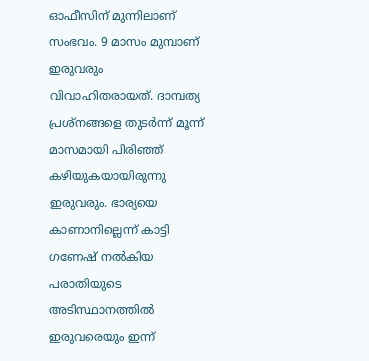ഓഫീസിന് മുന്നിലാണ് സംഭവം. 9 മാസം മുമ്പാണ് ഇരുവരും വിവാഹിതരായത്. ദാമ്പത്യ പ്രശ്‌നങ്ങളെ തുടർന്ന് മൂന്ന് മാസമായി പിരിഞ്ഞ് കഴിയുകയായിരുന്നു ഇരുവരും. ഭാര്യയെ കാണാനില്ലെന്ന് കാട്ടി ഗണേഷ് നൽകിയ പരാതിയുടെ അടിസ്ഥാനത്തിൽ ഇരുവരെയും ഇന്ന്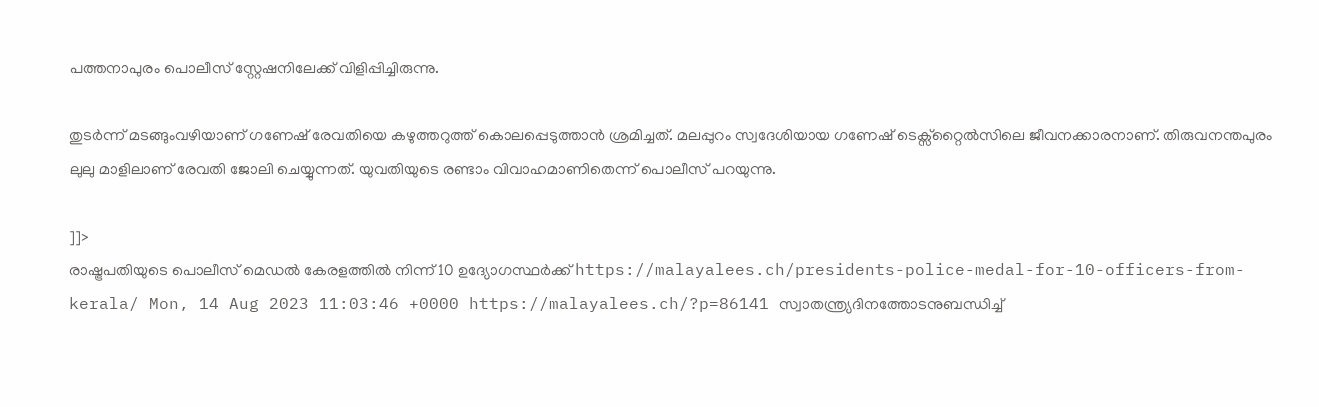പത്തനാപുരം പൊലീസ് സ്റ്റേഷനിലേക്ക് വിളിപ്പിച്ചിരുന്നു.

തുടർന്ന് മടങ്ങുംവഴിയാണ് ഗണേഷ് രേവതിയെ കഴുത്തറുത്ത് കൊലപ്പെടുത്താൻ ശ്രമിച്ചത്. മലപ്പുറം സ്വദേശിയായ ഗണേഷ് ടെക്സ്റ്റൈൽസിലെ ജീവനക്കാരനാണ്. തിരുവനന്തപുരം ലുലു മാളിലാണ് രേവതി ജോലി ചെയ്യുന്നത്. യുവതിയുടെ രണ്ടാം വിവാഹമാണിതെന്ന് പൊലീസ് പറയുന്നു.

]]>
രാഷ്ട്രപതിയുടെ പൊലീസ് മെഡല്‍ കേരളത്തില്‍ നിന്ന് 10 ഉദ്യോഗസ്ഥര്‍ക്ക് https://malayalees.ch/presidents-police-medal-for-10-officers-from-kerala/ Mon, 14 Aug 2023 11:03:46 +0000 https://malayalees.ch/?p=86141 സ്വാതന്ത്ര്യദിനത്തോടനുബന്ധിച്ച്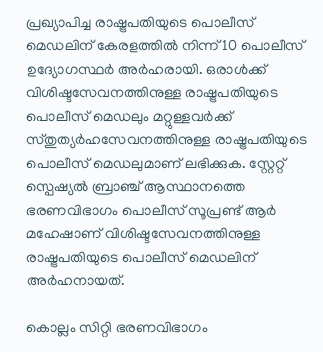പ്രഖ്യാപിച്ച രാഷ്ട്രപതിയുടെ പൊലീസ് മെഡലിന് കേരളത്തില്‍ നിന്ന് 10 പൊലീസ് ഉദ്യോഗസ്ഥര്‍ അര്‍ഹരായി. ഒരാള്‍ക്ക് വിശിഷ്ടസേവനത്തിനുള്ള രാഷ്ട്രപതിയുടെ പൊലീസ് മെഡലും മറ്റുള്ളവര്‍ക്ക് സ്തുത്യര്‍ഹസേവനത്തിനുള്ള രാഷ്ട്രപതിയുടെ പൊലീസ് മെഡലുമാണ് ലഭിക്കുക. സ്റ്റേറ്റ് സ്പെഷ്യല്‍ ബ്രാഞ്ച് ആസ്ഥാനത്തെ ഭരണവിഭാഗം പൊലീസ് സൂപ്രണ്ട് ആര്‍ മഹേഷാണ് വിശിഷ്ടസേവനത്തിനുള്ള രാഷ്ട്രപതിയുടെ പൊലീസ് മെഡലിന് അര്‍ഹനായത്.

കൊല്ലം സിറ്റി ഭരണവിഭാഗം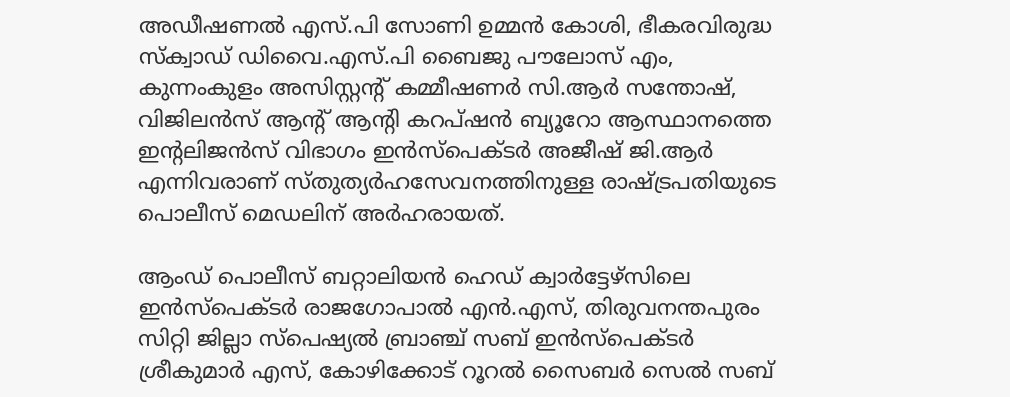അഡീഷണല്‍ എസ്.പി സോണി ഉമ്മന്‍ കോശി, ഭീകരവിരുദ്ധ സ്ക്വാഡ് ഡിവൈ.എസ്.പി ബൈജു പൗലോസ് എം, കുന്നംകുളം അസിസ്റ്റന്‍റ് കമ്മീഷണര്‍ സി.ആര്‍ സന്തോഷ്, വിജിലന്‍സ് ആന്‍റ് ആന്‍റി കറപ്ഷന്‍ ബ്യൂറോ ആസ്ഥാനത്തെ ഇന്‍റലിജന്‍സ് വിഭാഗം ഇന്‍സ്പെക്ടര്‍ അജീഷ് ജി.ആര്‍ എന്നിവരാണ് സ്തുത്യര്‍ഹസേവനത്തിനുള്ള രാഷ്ട്രപതിയുടെ പൊലീസ് മെഡലിന് അര്‍ഹരായത്.

ആംഡ് പൊലീസ് ബറ്റാലിയന്‍ ഹെഡ് ക്വാര്‍ട്ടേഴ്സിലെ ഇന്‍സ്പെക്ടര്‍ രാജഗോപാല്‍ എന്‍.എസ്, തിരുവനന്തപുരം സിറ്റി ജില്ലാ സ്പെഷ്യല്‍ ബ്രാഞ്ച് സബ് ഇന്‍സ്പെക്ടര്‍ ശ്രീകുമാര്‍ എസ്, കോഴിക്കോട് റൂറല്‍ സൈബര്‍ സെല്‍ സബ്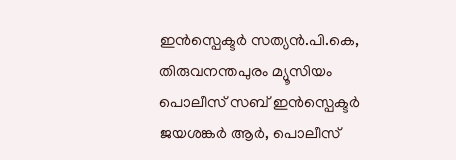ഇന്‍സ്പെക്ടര്‍ സത്യന്‍.പി.കെ, തിരുവനന്തപുരം മ്യൂസിയം പൊലീസ് സബ് ഇന്‍സ്പെക്ടര്‍ ജയശങ്കര്‍ ആര്‍, പൊലീസ്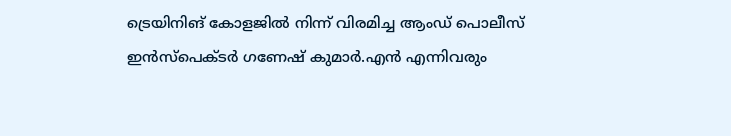ട്രെയിനിങ് കോളജില്‍ നിന്ന് വിരമിച്ച ആംഡ് പൊലീസ് ഇന്‍സ്പെക്ടര്‍ ഗണേഷ് കുമാര്‍.എന്‍ എന്നിവരും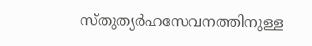സ്തുത്യര്‍ഹസേവനത്തിനുള്ള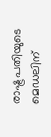രാഷ്ട്രപതിയുടെ മെഡലിന്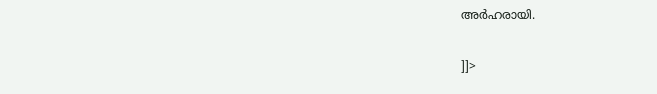അര്‍ഹരായി.

]]>